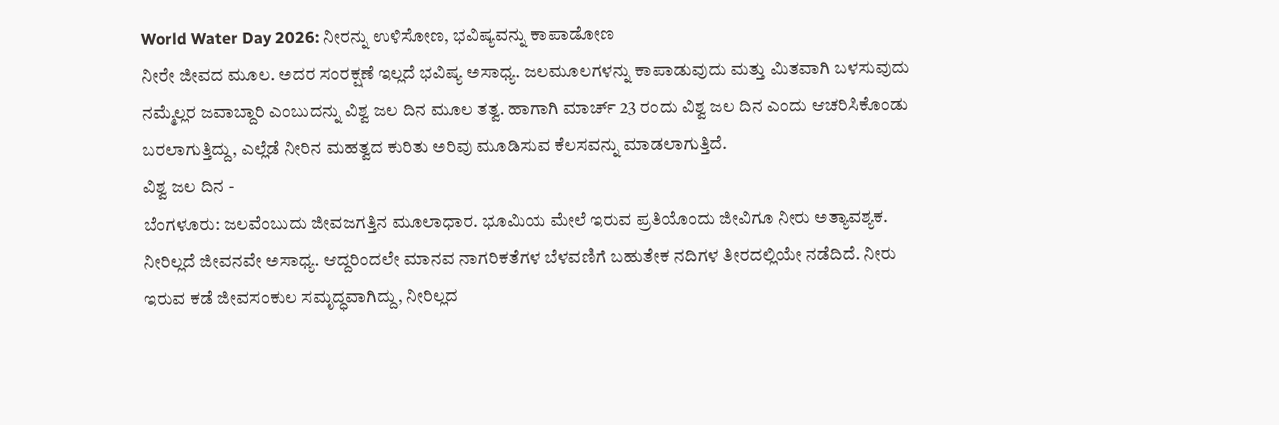World Water Day 2026: ನೀರನ್ನು ಉಳಿಸೋಣ, ಭವಿಷ್ಯವನ್ನು ಕಾಪಾಡೋಣ
ನೀರೇ ಜೀವದ ಮೂಲ. ಅದರ ಸಂರಕ್ಷಣೆ ಇಲ್ಲದೆ ಭವಿಷ್ಯ ಅಸಾಧ್ಯ. ಜಲಮೂಲಗಳನ್ನು ಕಾಪಾಡುವುದು ಮತ್ತು ಮಿತವಾಗಿ ಬಳಸುವುದು ನಮ್ಮೆಲ್ಲರ ಜವಾಬ್ದಾರಿ ಎಂಬುದನ್ನು ವಿಶ್ವ ಜಲ ದಿನ ಮೂಲ ತತ್ವ. ಹಾಗಾಗಿ ಮಾರ್ಚ್ 23 ರಂದು ವಿಶ್ವ ಜಲ ದಿನ ಎಂದು ಆಚರಿಸಿಕೊಂಡು ಬರಲಾಗುತ್ತಿದ್ದು, ಎಲ್ಲೆಡೆ ನೀರಿನ ಮಹತ್ವದ ಕುರಿತು ಅರಿವು ಮೂಡಿಸುವ ಕೆಲಸವನ್ನು ಮಾಡಲಾಗುತ್ತಿದೆ.
ವಿಶ್ವ ಜಲ ದಿನ -
ಬೆಂಗಳೂರು: ಜಲವೆಂಬುದು ಜೀವಜಗತ್ತಿನ ಮೂಲಾಧಾರ. ಭೂಮಿಯ ಮೇಲೆ ಇರುವ ಪ್ರತಿಯೊಂದು ಜೀವಿಗೂ ನೀರು ಅತ್ಯಾವಶ್ಯಕ. ನೀರಿಲ್ಲದೆ ಜೀವನವೇ ಅಸಾಧ್ಯ. ಆದ್ದರಿಂದಲೇ ಮಾನವ ನಾಗರಿಕತೆಗಳ ಬೆಳವಣಿಗೆ ಬಹುತೇಕ ನದಿಗಳ ತೀರದಲ್ಲಿಯೇ ನಡೆದಿದೆ. ನೀರು ಇರುವ ಕಡೆ ಜೀವಸಂಕುಲ ಸಮೃದ್ಧವಾಗಿದ್ದು, ನೀರಿಲ್ಲದ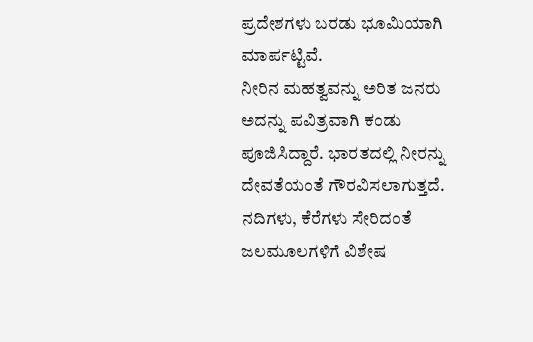ಪ್ರದೇಶಗಳು ಬರಡು ಭೂಮಿಯಾಗಿ ಮಾರ್ಪಟ್ಟಿವೆ.
ನೀರಿನ ಮಹತ್ವವನ್ನು ಅರಿತ ಜನರು ಅದನ್ನು ಪವಿತ್ರವಾಗಿ ಕಂಡು ಪೂಜಿಸಿದ್ದಾರೆ. ಭಾರತದಲ್ಲಿ ನೀರನ್ನು ದೇವತೆಯಂತೆ ಗೌರವಿಸಲಾಗುತ್ತದೆ. ನದಿಗಳು, ಕೆರೆಗಳು ಸೇರಿದಂತೆ ಜಲಮೂಲಗಳಿಗೆ ವಿಶೇಷ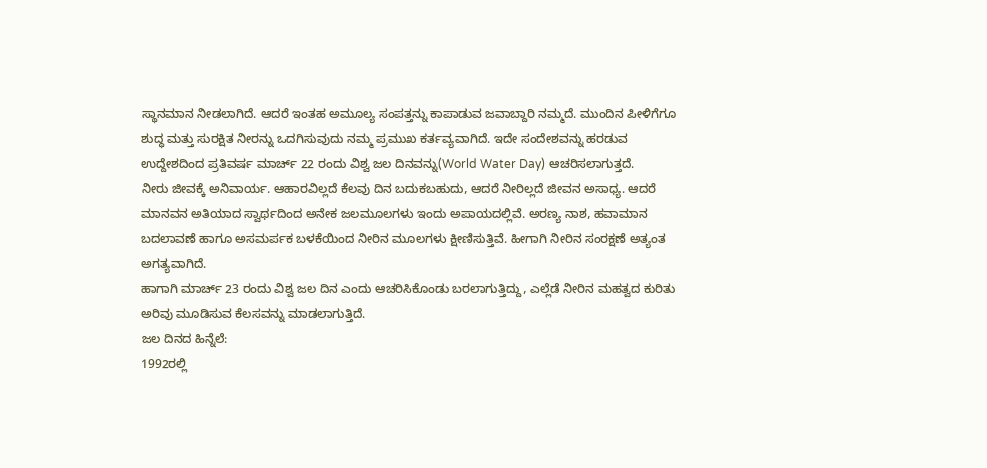ಸ್ಥಾನಮಾನ ನೀಡಲಾಗಿದೆ. ಆದರೆ ಇಂತಹ ಅಮೂಲ್ಯ ಸಂಪತ್ತನ್ನು ಕಾಪಾಡುವ ಜವಾಬ್ದಾರಿ ನಮ್ಮದೆ. ಮುಂದಿನ ಪೀಳಿಗೆಗೂ ಶುದ್ಧ ಮತ್ತು ಸುರಕ್ಷಿತ ನೀರನ್ನು ಒದಗಿಸುವುದು ನಮ್ಮ ಪ್ರಮುಖ ಕರ್ತವ್ಯವಾಗಿದೆ. ಇದೇ ಸಂದೇಶವನ್ನು ಹರಡುವ ಉದ್ದೇಶದಿಂದ ಪ್ರತಿವರ್ಷ ಮಾರ್ಚ್ 22 ರಂದು ವಿಶ್ವ ಜಲ ದಿನವನ್ನು(World Water Day) ಆಚರಿಸಲಾಗುತ್ತದೆ.
ನೀರು ಜೀವಕ್ಕೆ ಅನಿವಾರ್ಯ. ಆಹಾರವಿಲ್ಲದೆ ಕೆಲವು ದಿನ ಬದುಕಬಹುದು, ಆದರೆ ನೀರಿಲ್ಲದೆ ಜೀವನ ಅಸಾಧ್ಯ. ಆದರೆ ಮಾನವನ ಅತಿಯಾದ ಸ್ವಾರ್ಥದಿಂದ ಅನೇಕ ಜಲಮೂಲಗಳು ಇಂದು ಅಪಾಯದಲ್ಲಿವೆ. ಅರಣ್ಯ ನಾಶ, ಹವಾಮಾನ ಬದಲಾವಣೆ ಹಾಗೂ ಅಸಮರ್ಪಕ ಬಳಕೆಯಿಂದ ನೀರಿನ ಮೂಲಗಳು ಕ್ಷೀಣಿಸುತ್ತಿವೆ. ಹೀಗಾಗಿ ನೀರಿನ ಸಂರಕ್ಷಣೆ ಅತ್ಯಂತ ಅಗತ್ಯವಾಗಿದೆ.
ಹಾಗಾಗಿ ಮಾರ್ಚ್ 23 ರಂದು ವಿಶ್ವ ಜಲ ದಿನ ಎಂದು ಆಚರಿಸಿಕೊಂಡು ಬರಲಾಗುತ್ತಿದ್ದು, ಎಲ್ಲೆಡೆ ನೀರಿನ ಮಹತ್ವದ ಕುರಿತು ಅರಿವು ಮೂಡಿಸುವ ಕೆಲಸವನ್ನು ಮಾಡಲಾಗುತ್ತಿದೆ.
ಜಲ ದಿನದ ಹಿನ್ನೆಲೆ:
1992ರಲ್ಲಿ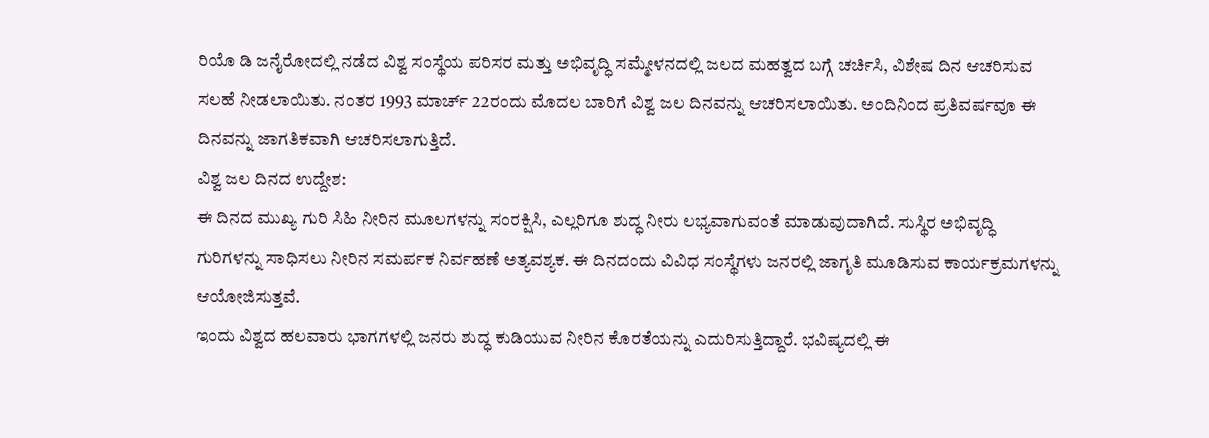ರಿಯೊ ಡಿ ಜನೈರೋದಲ್ಲಿ ನಡೆದ ವಿಶ್ವ ಸಂಸ್ಥೆಯ ಪರಿಸರ ಮತ್ತು ಅಭಿವೃದ್ಧಿ ಸಮ್ಮೇಳನದಲ್ಲಿ ಜಲದ ಮಹತ್ವದ ಬಗ್ಗೆ ಚರ್ಚಿಸಿ, ವಿಶೇಷ ದಿನ ಆಚರಿಸುವ ಸಲಹೆ ನೀಡಲಾಯಿತು. ನಂತರ 1993 ಮಾರ್ಚ್ 22ರಂದು ಮೊದಲ ಬಾರಿಗೆ ವಿಶ್ವ ಜಲ ದಿನವನ್ನು ಆಚರಿಸಲಾಯಿತು. ಅಂದಿನಿಂದ ಪ್ರತಿವರ್ಷವೂ ಈ ದಿನವನ್ನು ಜಾಗತಿಕವಾಗಿ ಆಚರಿಸಲಾಗುತ್ತಿದೆ.
ವಿಶ್ವ ಜಲ ದಿನದ ಉದ್ದೇಶ:
ಈ ದಿನದ ಮುಖ್ಯ ಗುರಿ ಸಿಹಿ ನೀರಿನ ಮೂಲಗಳನ್ನು ಸಂರಕ್ಷಿಸಿ, ಎಲ್ಲರಿಗೂ ಶುದ್ಧ ನೀರು ಲಭ್ಯವಾಗುವಂತೆ ಮಾಡುವುದಾಗಿದೆ. ಸುಸ್ಥಿರ ಅಭಿವೃದ್ಧಿ ಗುರಿಗಳನ್ನು ಸಾಧಿಸಲು ನೀರಿನ ಸಮರ್ಪಕ ನಿರ್ವಹಣೆ ಅತ್ಯವಶ್ಯಕ. ಈ ದಿನದಂದು ವಿವಿಧ ಸಂಸ್ಥೆಗಳು ಜನರಲ್ಲಿ ಜಾಗೃತಿ ಮೂಡಿಸುವ ಕಾರ್ಯಕ್ರಮಗಳನ್ನು ಆಯೋಜಿಸುತ್ತವೆ.
ಇಂದು ವಿಶ್ವದ ಹಲವಾರು ಭಾಗಗಳಲ್ಲಿ ಜನರು ಶುದ್ಧ ಕುಡಿಯುವ ನೀರಿನ ಕೊರತೆಯನ್ನು ಎದುರಿಸುತ್ತಿದ್ದಾರೆ. ಭವಿಷ್ಯದಲ್ಲಿ ಈ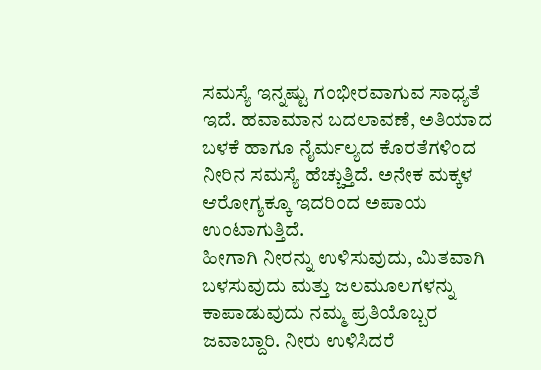ಸಮಸ್ಯೆ ಇನ್ನಷ್ಟು ಗಂಭೀರವಾಗುವ ಸಾಧ್ಯತೆ ಇದೆ. ಹವಾಮಾನ ಬದಲಾವಣೆ, ಅತಿಯಾದ ಬಳಕೆ ಹಾಗೂ ನೈರ್ಮಲ್ಯದ ಕೊರತೆಗಳಿಂದ ನೀರಿನ ಸಮಸ್ಯೆ ಹೆಚ್ಚುತ್ತಿದೆ. ಅನೇಕ ಮಕ್ಕಳ ಆರೋಗ್ಯಕ್ಕೂ ಇದರಿಂದ ಅಪಾಯ ಉಂಟಾಗುತ್ತಿದೆ.
ಹೀಗಾಗಿ ನೀರನ್ನು ಉಳಿಸುವುದು, ಮಿತವಾಗಿ ಬಳಸುವುದು ಮತ್ತು ಜಲಮೂಲಗಳನ್ನು ಕಾಪಾಡುವುದು ನಮ್ಮ ಪ್ರತಿಯೊಬ್ಬರ ಜವಾಬ್ದಾರಿ. ನೀರು ಉಳಿಸಿದರೆ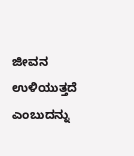ಜೀವನ ಉಳಿಯುತ್ತದೆ ಎಂಬುದನ್ನು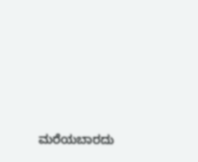ಮರೆಯಬಾರದು